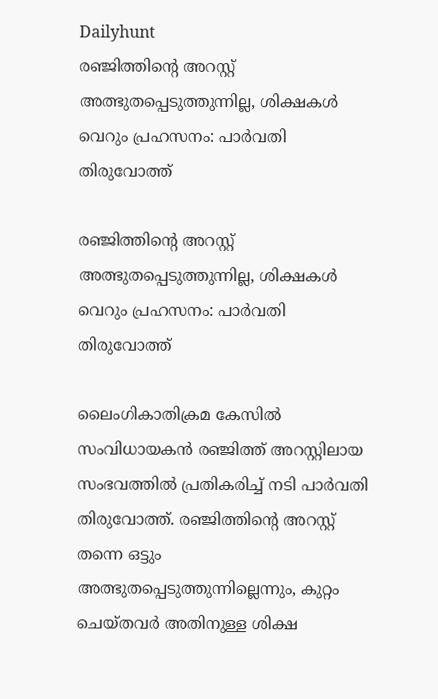Dailyhunt
രഞ്ജിത്തിന്റെ അറസ്റ്റ് അത്ഭുതപ്പെടുത്തുന്നില്ല, ശിക്ഷകള്‍ വെറും പ്രഹസനം: പാര്‍വതി തിരുവോത്ത്

രഞ്ജിത്തിന്റെ അറസ്റ്റ് അത്ഭുതപ്പെടുത്തുന്നില്ല, ശിക്ഷകള്‍ വെറും പ്രഹസനം: പാര്‍വതി തിരുവോത്ത്

ലൈംഗികാതിക്രമ കേസില്‍ സംവിധായകൻ രഞ്ജിത്ത് അറസ്റ്റിലായ സംഭവത്തില്‍ പ്രതികരിച്ച്‌ നടി പാർവതി തിരുവോത്ത്. രഞ്ജിത്തിന്റെ അറസ്റ്റ് തന്നെ ഒട്ടും അത്ഭുതപ്പെടുത്തുന്നില്ലെന്നും, കുറ്റം ചെയ്തവർ അതിനുള്ള ശിക്ഷ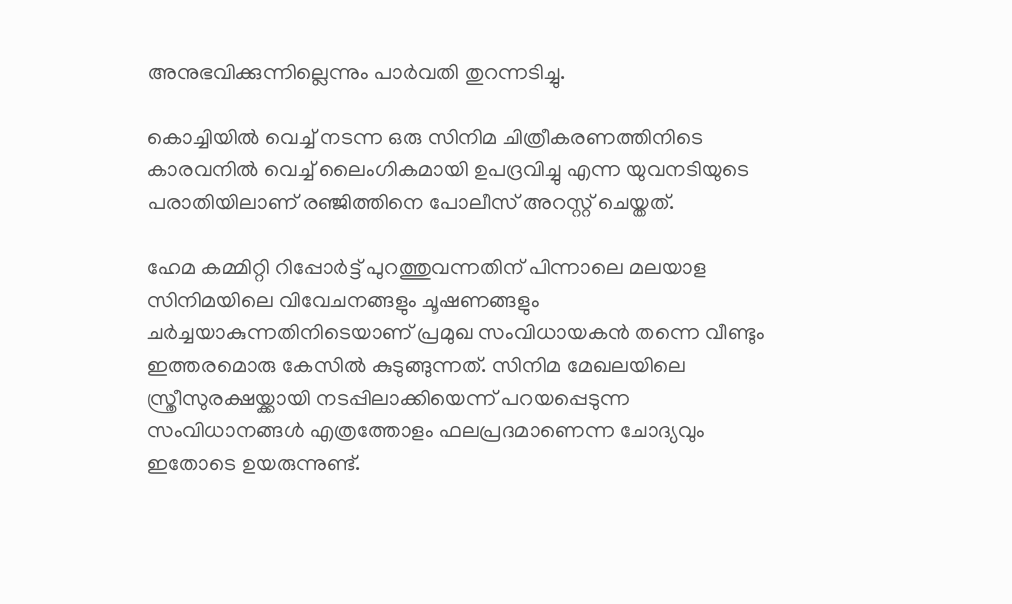അനുഭവിക്കുന്നില്ലെന്നും പാർവതി തുറന്നടിച്ചു.

കൊച്ചിയില്‍ വെച്ച്‌ നടന്ന ഒരു സിനിമ ചിത്രീകരണത്തിനിടെ കാരവനില്‍ വെച്ച്‌ ലൈംഗികമായി ഉപദ്രവിച്ചു എന്ന യുവനടിയുടെ പരാതിയിലാണ് രഞ്ജിത്തിനെ പോലീസ് അറസ്റ്റ് ചെയ്തത്.

ഹേമ കമ്മിറ്റി റിപ്പോർട്ട് പുറത്തുവന്നതിന് പിന്നാലെ മലയാള സിനിമയിലെ വിവേചനങ്ങളും ചൂഷണങ്ങളും ചർച്ചയാകുന്നതിനിടെയാണ് പ്രമുഖ സംവിധായകൻ തന്നെ വീണ്ടും ഇത്തരമൊരു കേസില്‍ കുടുങ്ങുന്നത്. സിനിമ മേഖലയിലെ സ്ത്രീസുരക്ഷയ്ക്കായി നടപ്പിലാക്കിയെന്ന് പറയപ്പെടുന്ന സംവിധാനങ്ങള്‍ എത്രത്തോളം ഫലപ്രദമാണെന്ന ചോദ്യവും ഇതോടെ ഉയരുന്നുണ്ട്.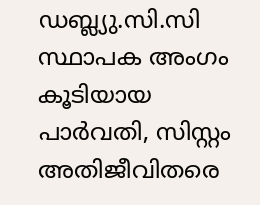ഡബ്ല്യു.സി.സി സ്ഥാപക അംഗം കൂടിയായ പാർവതി, സിസ്റ്റം അതിജീവിതരെ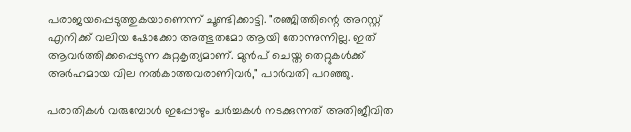പരാജയപ്പെടുത്തുകയാണെന്ന് ചൂണ്ടിക്കാട്ടി. "രഞ്ജിത്തിന്റെ അറസ്റ്റ് എനിക്ക് വലിയ ഷോക്കോ അത്ഭുതമോ ആയി തോന്നുന്നില്ല. ഇത് ആവർത്തിക്കപ്പെടുന്ന കുറ്റകൃത്യമാണ്. മുൻപ് ചെയ്ത തെറ്റുകള്‍ക്ക് അർഹമായ വില നല്‍കാത്തവരാണിവർ," പാർവതി പറഞ്ഞു.

പരാതികള്‍ വരുമ്പോള്‍ ഇപ്പോഴും ചർച്ചകള്‍ നടക്കുന്നത് അതിജീവിത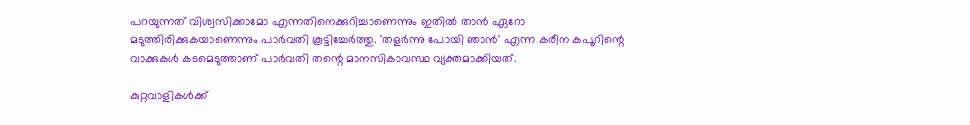പറയുന്നത് വിശ്വസിക്കാമോ എന്നതിനെക്കുറിച്ചാണെന്നും ഇതില്‍ താൻ ഏറോ മടുത്തിരിക്കുകയാണെന്നും പാർവതി കൂട്ടിച്ചേർത്തു. 'തളർന്നു പോയി ഞാൻ' എന്ന കരീന കപൂറിന്റെ വാക്കുകള്‍ കടമെടുത്താണ് പാർവതി തന്റെ മാനസികാവസ്ഥ വ്യക്തമാക്കിയത്.

കുറ്റവാളികള്‍ക്ക്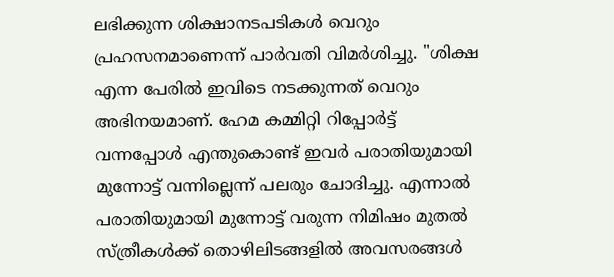ലഭിക്കുന്ന ശിക്ഷാനടപടികള്‍ വെറും പ്രഹസനമാണെന്ന് പാർവതി വിമർശിച്ചു. "ശിക്ഷ എന്ന പേരില്‍ ഇവിടെ നടക്കുന്നത് വെറും അഭിനയമാണ്. ഹേമ കമ്മിറ്റി റിപ്പോർട്ട് വന്നപ്പോള്‍ എന്തുകൊണ്ട് ഇവർ പരാതിയുമായി മുന്നോട്ട് വന്നില്ലെന്ന് പലരും ചോദിച്ചു. എന്നാല്‍ പരാതിയുമായി മുന്നോട്ട് വരുന്ന നിമിഷം മുതല്‍ സ്ത്രീകള്‍ക്ക് തൊഴിലിടങ്ങളില്‍ അവസരങ്ങള്‍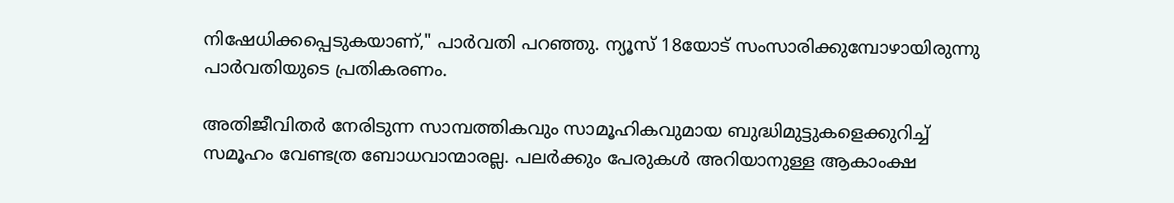നിഷേധിക്കപ്പെടുകയാണ്," പാർവതി പറഞ്ഞു. ന്യൂസ് 18യോട് സംസാരിക്കുമ്പോഴായിരുന്നു പാർവതിയുടെ പ്രതികരണം.

അതിജീവിതർ നേരിടുന്ന സാമ്പത്തികവും സാമൂഹികവുമായ ബുദ്ധിമുട്ടുകളെക്കുറിച്ച്‌ സമൂഹം വേണ്ടത്ര ബോധവാന്മാരല്ല. പലർക്കും പേരുകള്‍ അറിയാനുള്ള ആകാംക്ഷ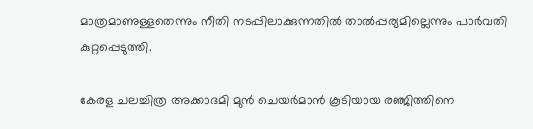മാത്രമാണുള്ളതെന്നും നീതി നടപ്പിലാക്കുന്നതില്‍ താല്‍പ്പര്യമില്ലെന്നും പാർവതി കുറ്റപ്പെടുത്തി.

കേരള ചലച്ചിത്ര അക്കാദമി മുൻ ചെയർമാൻ കൂടിയായ രഞ്ജിത്തിനെ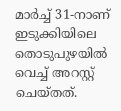മാർച്ച്‌ 31-നാണ് ഇടുക്കിയിലെ തൊടുപുഴയില്‍ വെച്ച്‌ അറസ്റ്റ് ചെയ്തത്.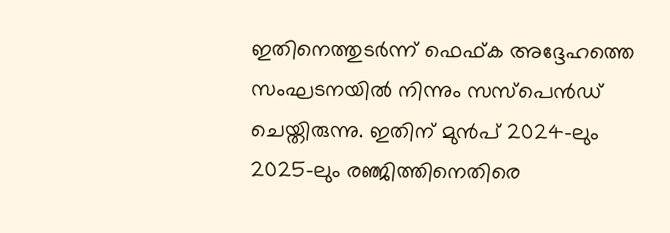ഇതിനെത്തുടർന്ന് ഫെഫ്ക അദ്ദേഹത്തെ സംഘടനയില്‍ നിന്നും സസ്പെൻഡ് ചെയ്തിരുന്നു. ഇതിന് മുൻപ് 2024-ലും 2025-ലും രഞ്ജിത്തിനെതിരെ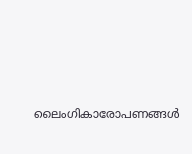ലൈംഗികാരോപണങ്ങള്‍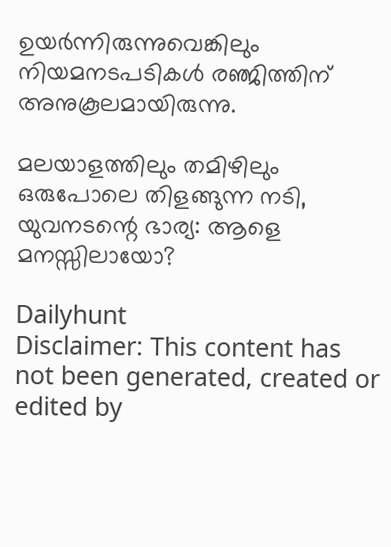ഉയർന്നിരുന്നുവെങ്കിലും നിയമനടപടികള്‍ രഞ്ജിത്തിന് അനുകൂലമായിരുന്നു.

മലയാളത്തിലും തമിഴിലും ഒരുപോലെ തിളങ്ങുന്ന നടി, യുവനടന്റെ ഭാര്യ: ആളെ മനസ്സിലായോ?

Dailyhunt
Disclaimer: This content has not been generated, created or edited by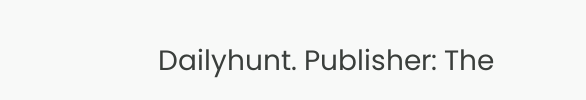Dailyhunt. Publisher: The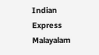Indian Express Malayalam